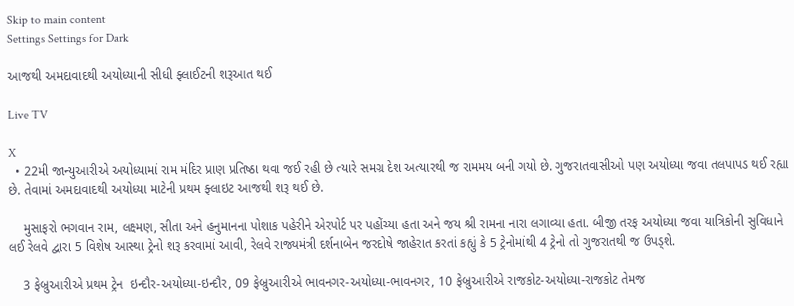Skip to main content
Settings Settings for Dark

આજથી અમદાવાદથી અયોધ્યાની સીધી ફ્લાઈટની શરૂઆત થઈ

Live TV

X
  • 22મી જાન્યુઆરીએ અયોધ્યામાં રામ મંદિર પ્રાણ પ્રતિષ્ઠા થવા જઈ રહી છે ત્યારે સમગ્ર દેશ અત્યારથી જ રામમય બની ગયો છે. ગુજરાતવાસીઓ પણ અયોધ્યા જવા તલપાપડ થઈ રહ્યા છે. તેવામાં અમદાવાદથી અયોધ્યા માટેની પ્રથમ ફ્લાઇટ આજથી શરૂ થઈ છે.

    મુસાફરો ભગવાન રામ, લક્ષ્મણ, સીતા અને હનુમાનના પોશાક પહેરીને એરપોર્ટ પર પહોંચ્યા હતા અને જય શ્રી રામના નારા લગાવ્યા હતા. બીજી તરફ અયોધ્યા જવા યાત્રિકોની સુવિધાને લઈ રેલવે દ્વારા 5 વિશેષ આસ્થા ટ્રેનો શરૂ કરવામાં આવી, રેલવે રાજ્યમંત્રી દર્શનાબેન જરદોષે જાહેરાત કરતાં કહ્યું કે 5 ટ્રેનોમાંથી 4 ટ્રેનો તો ગુજરાતથી જ ઉપડ્શે.

    3 ફેબ્રુઆરીએ પ્રથમ ટ્રેન  ઇન્દૌર-અયોધ્યા-ઇન્દૌર, 09 ફેબ્રુઆરીએ ભાવનગર-અયોધ્યા-ભાવનગર, 10 ફેબ્રુઆરીએ રાજકોટ-અયોધ્યા-રાજકોટ તેમજ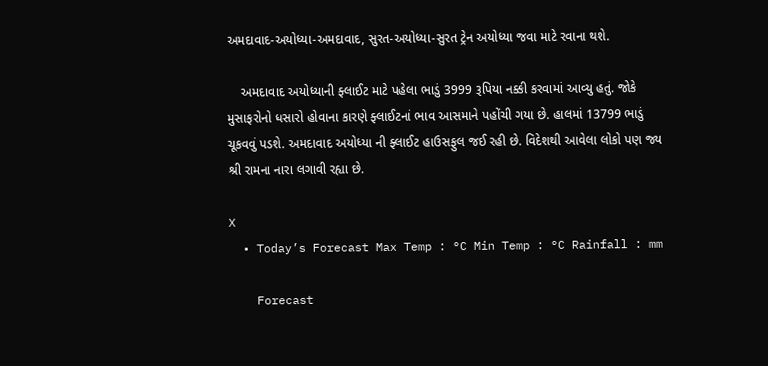અમદાવાદ-અયોધ્યા-અમદાવાદ, સુરત-અયોધ્યા-સુરત ટ્રેન અયોધ્યા જવા માટે રવાના થશે.

    અમદાવાદ અયોધ્યાની ફ્લાઈટ માટે પહેલા ભાડું 3999 રૂપિયા નક્કી કરવામાં આવ્યુ હતું. જોકે મુસાફરોનો ધસારો હોવાના કારણે ફ્લાઈટનાં ભાવ આસમાને પહોંચી ગયા છે. હાલમાં 13799 ભાડું ચૂકવવું પડશે. અમદાવાદ અયોધ્યા ની ફ્લાઈટ હાઉસફુલ જઈ રહી છે. વિદેશથી આવેલા લોકો પણ જ્ય શ્રી રામના નારા લગાવી રહ્યા છે.

X
  • Today’s Forecast Max Temp : °C Min Temp : °C Rainfall : mm

    Forecast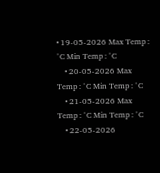• 19-05-2026 Max Temp : °C Min Temp : °C
    • 20-05-2026 Max Temp : °C Min Temp : °C
    • 21-05-2026 Max Temp : °C Min Temp : °C
    • 22-05-2026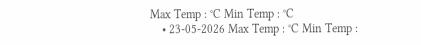Max Temp : °C Min Temp : °C
    • 23-05-2026 Max Temp : °C Min Temp :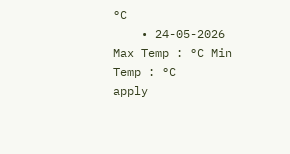°C
    • 24-05-2026 Max Temp : °C Min Temp : °C
apply